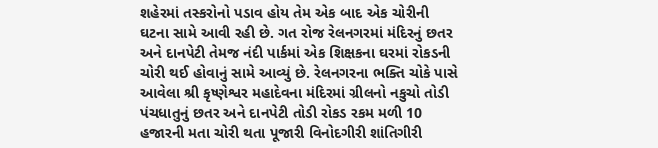શહેરમાં તસ્કરોનો પડાવ હોય તેમ એક બાદ એક ચોરીની ઘટના સામે આવી રહી છે. ગત રોજ રેલનગરમાં મંદિરનું છતર અને દાનપેટી તેમજ નંદી પાર્કમાં એક શિક્ષકના ઘરમાં રોકડની ચોરી થઈ હોવાનું સામે આવ્યું છે. રેલનગરના ભક્તિ ચોકે પાસે આવેલા શ્રી કૃષ્ણેશ્વર મહાદેવના મંદિરમાં ગ્રીલનો નકુચો તોડી પંચધાતુનું છતર અને દાનપેટી તોડી રોકડ રકમ મળી 10 હજારની મતા ચોરી થતા પૂજારી વિનોદગીરી શાંતિગીરી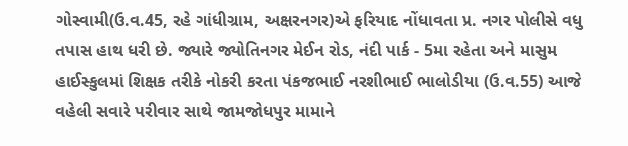ગોસ્વામી(ઉ.વ.45, રહે ગાંધીગ્રામ, અક્ષરનગર)એ ફરિયાદ નોંધાવતા પ્ર. નગર પોલીસે વધુ તપાસ હાથ ધરી છે. જ્યારે જ્યોતિનગર મેઈન રોડ, નંદી પાર્ક - 5મા રહેતા અને માસુમ હાઈસ્કુલમાં શિક્ષક તરીકે નોકરી કરતા પંકજભાઈ નરશીભાઈ ભાલોડીયા (ઉ.વ.55) આજે વહેલી સવારે પરીવાર સાથે જામજોધપુર મામાને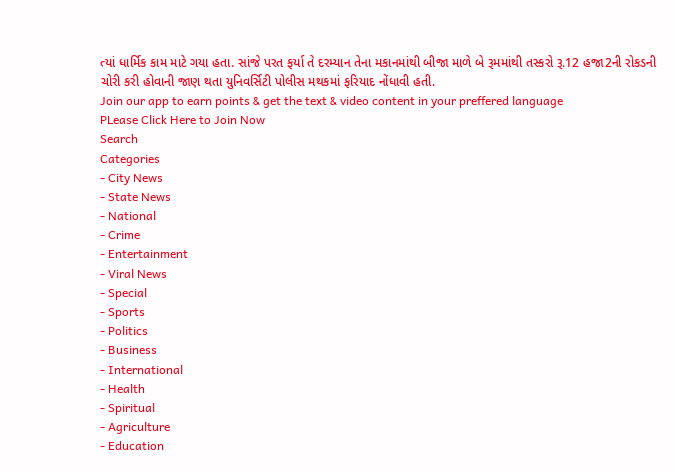ત્યાં ધાર્મિક કામ માટે ગયા હતા. સાંજે પરત ફર્યા તે દરમ્યાન તેના મકાનમાંથી બીજા માળે બે રૂમમાંથી તસ્કરો રૂ.12 હજા2ની રોકડની ચોરી કરી હોવાની જાણ થતા યુનિવર્સિટી પોલીસ મથકમાં ફરિયાદ નોંધાવી હતી.
Join our app to earn points & get the text & video content in your preffered language
PLease Click Here to Join Now
Search
Categories
- City News
- State News
- National
- Crime
- Entertainment
- Viral News
- Special
- Sports
- Politics
- Business
- International
- Health
- Spiritual
- Agriculture
- Education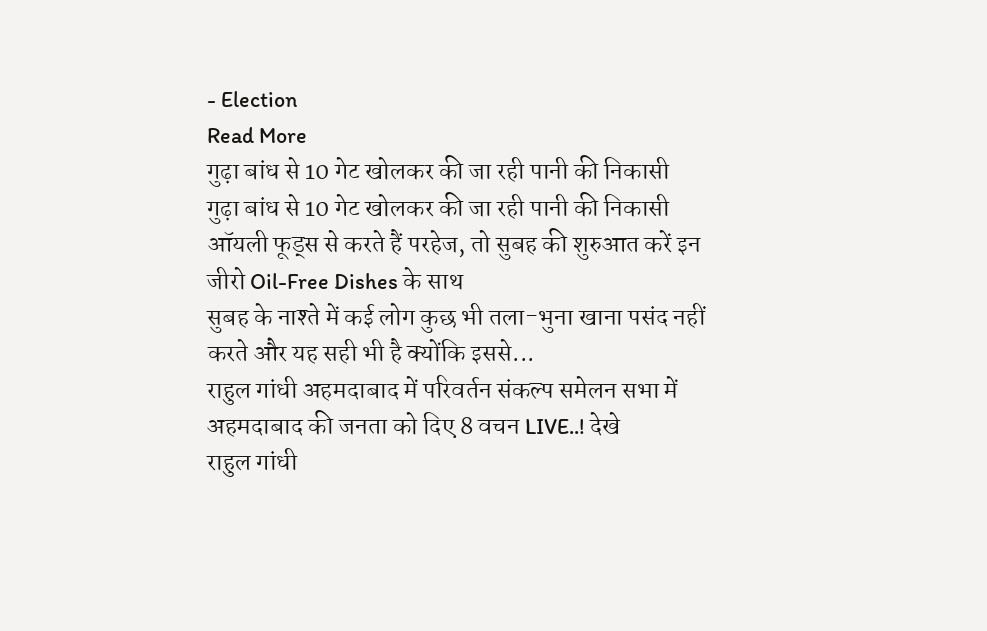- Election
Read More
गुढ़ा बांध से 10 गेट खोलकर की जा रही पानी की निकासी
गुढ़ा बांध से 10 गेट खोलकर की जा रही पानी की निकासी
ऑयली फूड्स से करते हैं परहेज, तो सुबह की शुरुआत करें इन जीरो Oil-Free Dishes के साथ
सुबह के नाश्ते में कई लोग कुछ भी तला-भुना खाना पसंद नहीं करते और यह सही भी है क्योंकि इससे...
राहुल गांधी अहमदाबाद में परिवर्तन संकल्प समेलन सभा में अहमदाबाद की जनता को दिए 8 वचन LIVE..! देखे
राहुल गांधी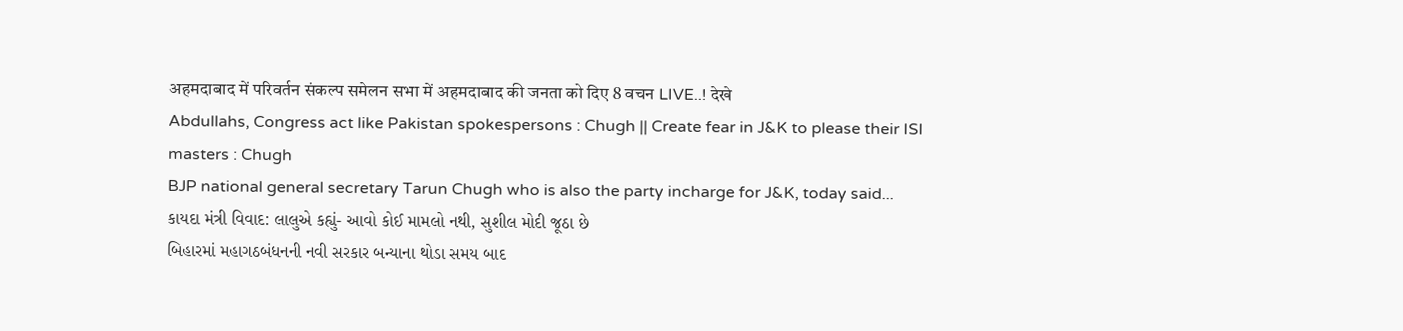अहमदाबाद में परिवर्तन संकल्प समेलन सभा में अहमदाबाद की जनता को दिए 8 वचन LIVE..! देखे
Abdullahs, Congress act like Pakistan spokespersons : Chugh || Create fear in J&K to please their ISI masters : Chugh
BJP national general secretary Tarun Chugh who is also the party incharge for J&K, today said...
કાયદા મંત્રી વિવાદ: લાલુએ કહ્યું- આવો કોઈ મામલો નથી, સુશીલ મોદી જૂઠા છે
બિહારમાં મહાગઠબંધનની નવી સરકાર બન્યાના થોડા સમય બાદ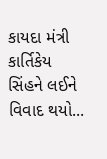કાયદા મંત્રી કાર્તિકેય સિંહને લઈને વિવાદ થયો...